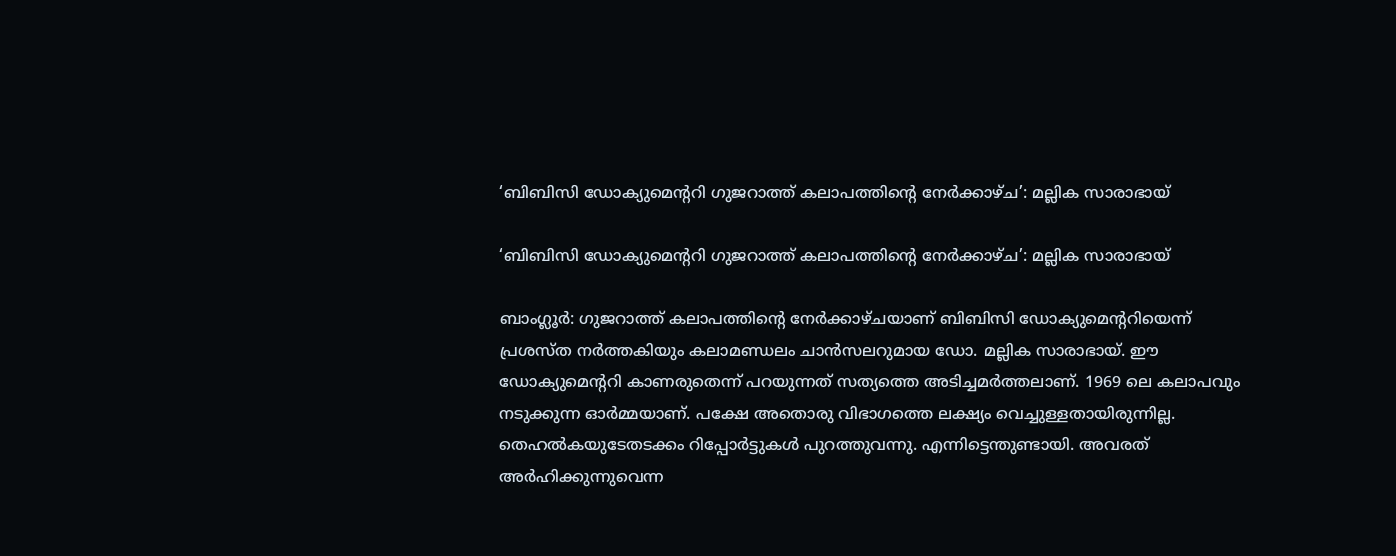‘ബിബിസി ഡോക്യുമെന്ററി ഗുജറാത്ത് കലാപത്തിന്റെ നേർക്കാഴ്ച’: മല്ലിക സാരാഭായ്

‘ബിബിസി ഡോക്യുമെന്ററി ഗുജറാത്ത് കലാപത്തിന്റെ നേർക്കാഴ്ച’: മല്ലിക സാരാഭായ്

ബാംഗ്ലൂർ: ഗുജറാത്ത് കലാപത്തിന്റെ നേർക്കാഴ്ചയാണ് ബിബിസി ഡോക്യുമെന്ററിയെന്ന് പ്രശസ്ത നർത്തകിയും കലാമണ്ഡലം ചാൻസലറുമായ ഡോ. മല്ലിക സാരാഭായ്. ഈ ഡോക്യുമെന്ററി കാണരുതെന്ന് പറയുന്നത് സത്യത്തെ അടിച്ചമർത്തലാണ്. 1969 ലെ കലാപവും നടുക്കുന്ന ഓര്‍മ്മയാണ്. പക്ഷേ അതൊരു വിഭാഗത്തെ ലക്ഷ്യം വെച്ചുള്ളതായിരുന്നില്ല. തെഹല്‍കയുടേതടക്കം റിപ്പോര്‍ട്ടുകള്‍ പുറത്തുവന്നു. എന്നിട്ടെന്തുണ്ടായി. അവരത് അര്‍ഹിക്കുന്നുവെന്ന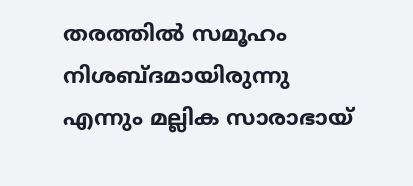തരത്തില്‍ സമൂഹം നിശബ്ദമായിരുന്നു എന്നും മല്ലിക സാരാഭായ്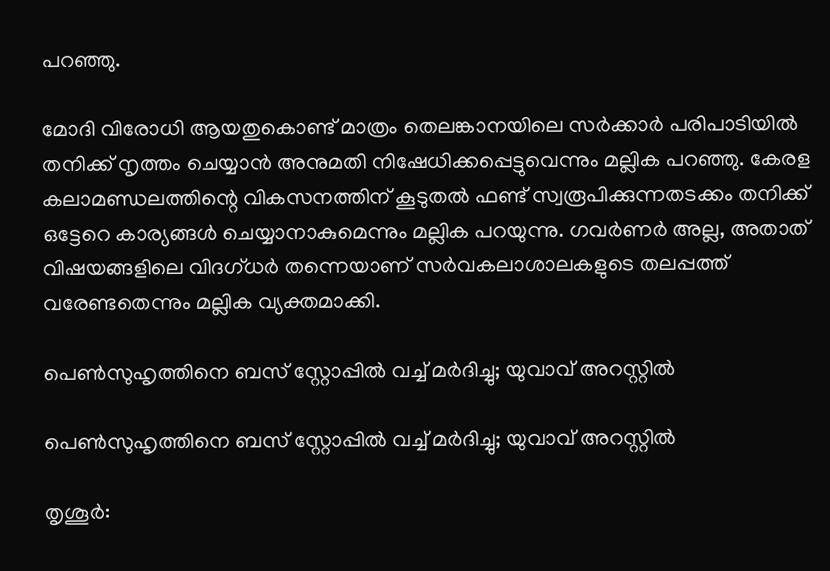പറഞ്ഞു.

മോദി വിരോധി ആയതുകൊണ്ട് മാത്രം തെലങ്കാനയിലെ സർക്കാർ പരിപാടിയിൽ തനിക്ക് നൃത്തം ചെയ്യാൻ അനുമതി നിഷേധിക്കപ്പെട്ടുവെന്നും മല്ലിക പറഞ്ഞു. കേരള കലാമണ്ഡലത്തിന്റെ വികസനത്തിന്‌ കൂടുതൽ ഫണ്ട് സ്വരൂപിക്കുന്നതടക്കം തനിക്ക് ഒട്ടേറെ കാര്യങ്ങൾ ചെയ്യാനാകുമെന്നും മല്ലിക പറയുന്നു. ഗവർണർ അല്ല, അതാത് വിഷയങ്ങളിലെ വിദഗ്ധർ തന്നെയാണ് സർവകലാശാലകളുടെ തലപ്പത്ത് വരേണ്ടതെന്നും മല്ലിക വ്യക്തമാക്കി.

പെൺസുഹൃത്തിനെ ബസ് സ്റ്റോപ്പിൽ വച്ച് മർദിച്ചു; യുവാവ് അറസ്റ്റിൽ

പെൺസുഹൃത്തിനെ ബസ് സ്റ്റോപ്പിൽ വച്ച് മർദിച്ചു; യുവാവ് അറസ്റ്റിൽ

തൃശൂർ: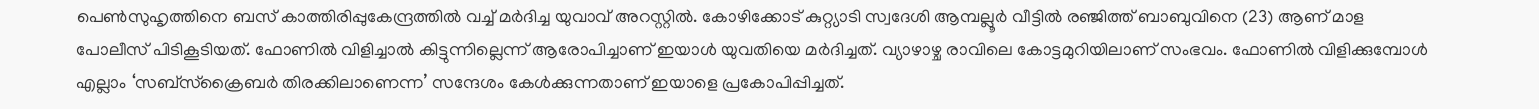പെണ്‍സുഹൃത്തിനെ ബസ് കാത്തിരിപ്പുകേന്ദ്രത്തില്‍ വച്ച് മർദിച്ച യുവാവ് അറസ്റ്റിൽ. കോഴിക്കോട് കുറ്റ്യാടി സ്വദേശി ആമ്പല്ലൂര്‍ വീട്ടില്‍ രഞ്ജിത്ത് ബാബുവിനെ (23) ആണ് മാള പോലീസ് പിടികൂടിയത്. ഫോണില്‍ വിളിച്ചാല്‍ കിട്ടുന്നില്ലെന്ന് ആരോപിച്ചാണ് ഇയാൾ യുവതിയെ മർദിച്ചത്. വ്യാഴാഴ്ച രാവിലെ കോട്ടമുറിയിലാണ് സംഭവം. ഫോണില്‍ വിളിക്കുമ്പോള്‍ എല്ലാം ‘സബ്സ്‌ക്രൈബര്‍ തിരക്കിലാണെന്ന’ സന്ദേശം കേള്‍ക്കുന്നതാണ് ഇയാളെ പ്രകോപിപ്പിച്ചത്.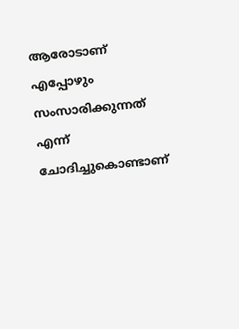ആരോടാണ് എപ്പോഴും സംസാരിക്കുന്നത് എന്ന് ചോദിച്ചുകൊണ്ടാണ്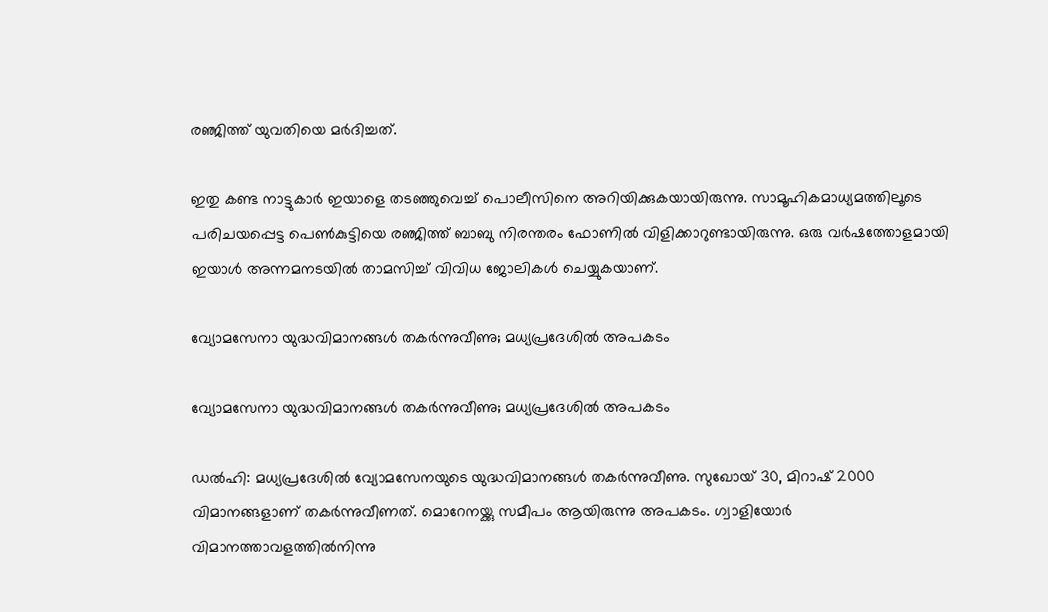രഞ്ജിത്ത് യുവതിയെ മർദിച്ചത്.

ഇതു കണ്ട നാട്ടുകാര്‍ ഇയാളെ തടഞ്ഞുവെച്ച് പൊലീസിനെ അറിയിക്കുകയായിരുന്നു. സാമൂഹികമാധ്യമത്തിലൂടെ പരിചയപ്പെട്ട പെണ്‍കുട്ടിയെ രഞ്ജിത്ത് ബാബു നിരന്തരം ഫോണില്‍ വിളിക്കാറുണ്ടായിരുന്നു. ഒരു വര്‍ഷത്തോളമായി ഇയാള്‍ അന്നമനടയില്‍ താമസിച്ച് വിവിധ ജോലികള്‍ ചെയ്യുകയാണ്.

വ്യോമസേനാ യുദ്ധവിമാനങ്ങള്‍ തകര്‍ന്നുവീണു; മധ്യപ്രദേശില്‍ അപകടം

വ്യോമസേനാ യുദ്ധവിമാനങ്ങള്‍ തകര്‍ന്നുവീണു; മധ്യപ്രദേശില്‍ അപകടം

ഡല്‍ഹി: മധ്യപ്രദേശില്‍ വ്യോമസേനയുടെ യുദ്ധവിമാനങ്ങള്‍ തകര്‍ന്നുവീണു. സുഖോയ് 30, മിറാഷ് 2000 വിമാനങ്ങളാണ് തകര്‍ന്നുവീണത്. മൊറേനയ്ക്കു സമീപം ആയിരുന്നു അപകടം. ഗ്വാളിയോര്‍ വിമാനത്താവളത്തില്‍നിന്നു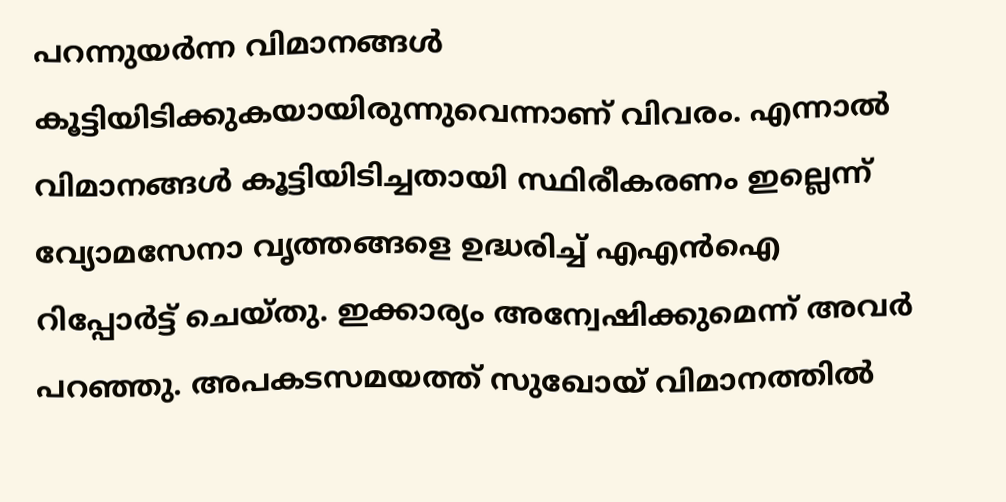പറന്നുയര്‍ന്ന വിമാനങ്ങള്‍ കൂട്ടിയിടിക്കുകയായിരുന്നുവെന്നാണ് വിവരം. എന്നാല്‍ വിമാനങ്ങള്‍ കൂട്ടിയിടിച്ചതായി സ്ഥിരീകരണം ഇല്ലെന്ന് വ്യോമസേനാ വൃത്തങ്ങളെ ഉദ്ധരിച്ച് എഎന്‍ഐ റിപ്പോര്‍ട്ട് ചെയ്തു. ഇക്കാര്യം അന്വേഷിക്കുമെന്ന് അവര്‍ പറഞ്ഞു. അപകടസമയത്ത് സുഖോയ് വിമാനത്തില്‍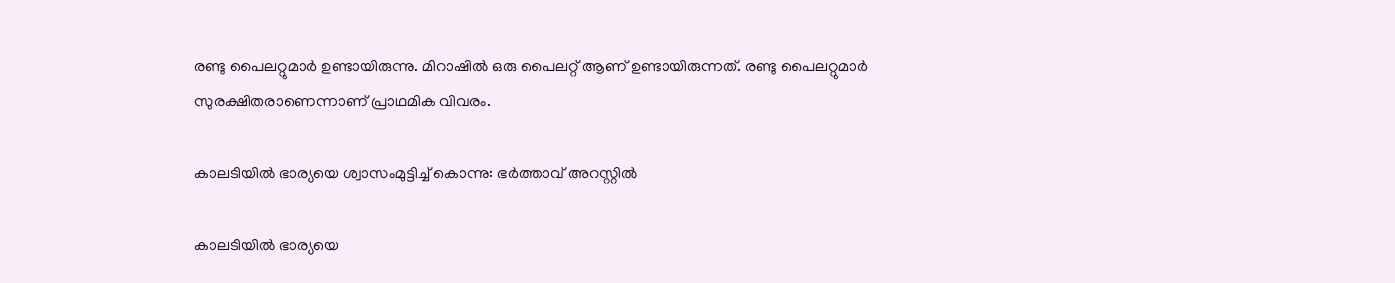രണ്ടു പൈലറ്റുമാര്‍ ഉണ്ടായിരുന്നു. മിറാഷില്‍ ഒരു പൈലറ്റ് ആണ് ഉണ്ടായിരുന്നത്. രണ്ടു പൈലറ്റുമാര്‍ സുരക്ഷിതരാണെന്നാണ് പ്രാഥമിക വിവരം.

കാലടിയില്‍ ഭാര്യയെ ശ്വാസംമുട്ടിച്ച് കൊന്നു: ഭര്‍ത്താവ് അറസ്റ്റിൽ

കാലടിയില്‍ ഭാര്യയെ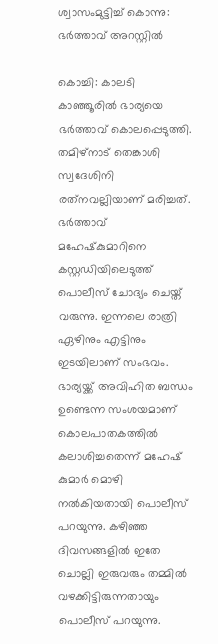ശ്വാസംമുട്ടിച്ച് കൊന്നു: ഭര്‍ത്താവ് അറസ്റ്റിൽ

കൊച്ചി: കാലടി കാഞ്ഞൂരില്‍ ഭാര്യയെ ഭര്‍ത്താവ് കൊലപ്പെടുത്തി. തമിഴ്‌നാട് തെങ്കാശി സ്വദേശിനി രത്‌നവല്ലിയാണ് മരിച്ചത്. ഭര്‍ത്താവ് മഹേഷ്‌കുമാറിനെ കസ്റ്റഡിയിലെടുത്ത് പൊലീസ് ചോദ്യം ചെയ്ത് വരുന്നു. ഇന്നലെ രാത്രി ഏഴിനും എട്ടിനും ഇടയിലാണ് സംഭവം. ഭാര്യയ്ക്ക് അവിഹിത ബന്ധം ഉണ്ടെന്ന സംശയമാണ് കൊലപാതകത്തില്‍ കലാശിച്ചതെന്ന് മഹേഷ് കുമാര്‍ മൊഴി നല്‍കിയതായി പൊലീസ് പറയുന്നു. കഴിഞ്ഞ ദിവസങ്ങളില്‍ ഇതേ ചൊല്ലി ഇരുവരും തമ്മില്‍ വഴക്കിട്ടിരുന്നതായും പൊലീസ് പറയുന്നു.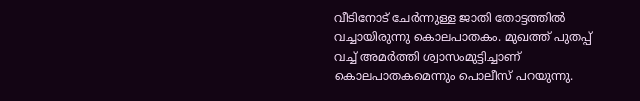വീടിനോട് ചേര്‍ന്നുള്ള ജാതി തോട്ടത്തില്‍ വച്ചായിരുന്നു കൊലപാതകം. മുഖത്ത് പുതപ്പ് വച്ച് അമര്‍ത്തി ശ്വാസംമുട്ടിച്ചാണ് കൊലപാതകമെന്നും പൊലീസ് പറയുന്നു.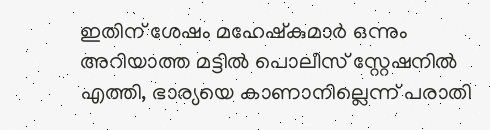ഇതിന് ശേഷം മഹേഷ്‌കുമാര്‍ ഒന്നും അറിയാത്ത മട്ടില്‍ പൊലീസ് സ്റ്റേഷനില്‍ എത്തി, ഭാര്യയെ കാണാനില്ലെന്ന് പരാതി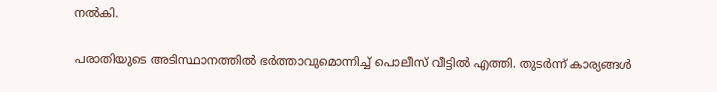നല്‍കി.

പരാതിയുടെ അടിസ്ഥാനത്തില്‍ ഭര്‍ത്താവുമൊന്നിച്ച് പൊലീസ് വീട്ടില്‍ എത്തി. തുടര്‍ന്ന് കാര്യങ്ങള്‍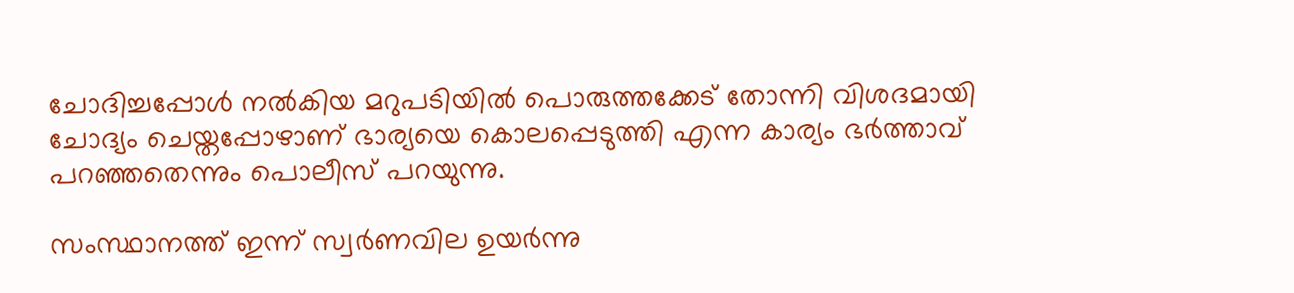ചോദിച്ചപ്പോള്‍ നല്‍കിയ മറുപടിയില്‍ പൊരുത്തക്കേട് തോന്നി വിശദമായി ചോദ്യം ചെയ്തപ്പോഴാണ് ഭാര്യയെ കൊലപ്പെടുത്തി എന്ന കാര്യം ഭര്‍ത്താവ് പറഞ്ഞതെന്നും പൊലീസ് പറയുന്നു.

സംസ്ഥാനത്ത് ഇന്ന് സ്വർണവില ഉയർന്നു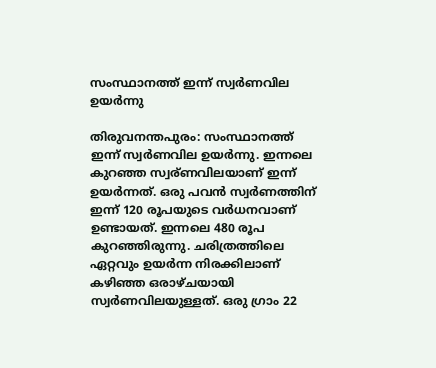സംസ്ഥാനത്ത് ഇന്ന് സ്വർണവില ഉയർന്നു

തിരുവനന്തപുരം: സംസ്ഥാനത്ത് ഇന്ന് സ്വർണവില ഉയർന്നു. ഇന്നലെ കുറഞ്ഞ സ്വര്ണവിലയാണ് ഇന്ന് ഉയർന്നത്. ഒരു പവൻ സ്വർണത്തിന് ഇന്ന് 120 രൂപയുടെ വർധനവാണ് ഉണ്ടായത്. ഇന്നലെ 480 രൂപ കുറഞ്ഞിരുന്നു. ചരിത്രത്തിലെ ഏറ്റവും ഉയർന്ന നിരക്കിലാണ് കഴിഞ്ഞ ഒരാഴ്ചയായി സ്വർണവിലയുള്ളത്. ഒരു ഗ്രാം 22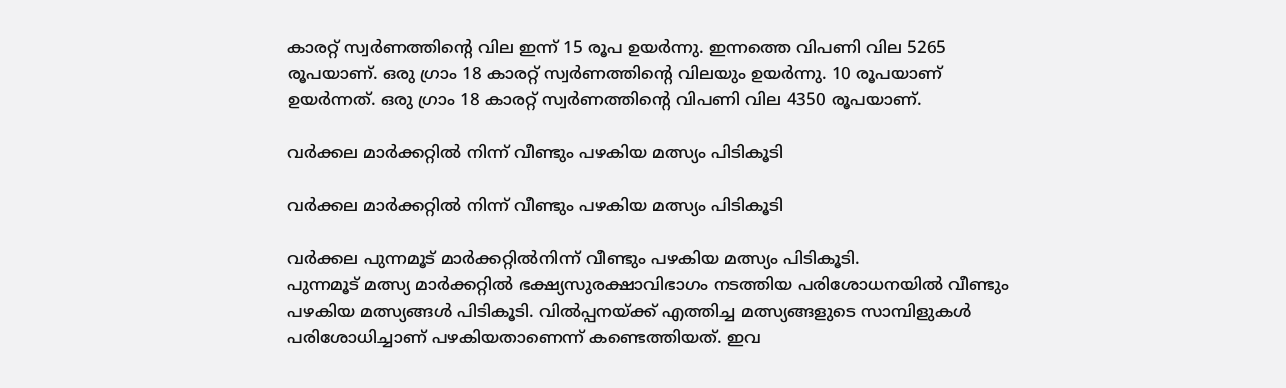കാരറ്റ് സ്വർണത്തിന്റെ വില ഇന്ന് 15 രൂപ ഉയർന്നു. ഇന്നത്തെ വിപണി വില 5265 രൂപയാണ്. ഒരു ഗ്രാം 18 കാരറ്റ് സ്വർണത്തിന്‍റെ വിലയും ഉയർന്നു. 10 രൂപയാണ് ഉയർന്നത്. ഒരു ഗ്രാം 18 കാരറ്റ് സ്വർണത്തിന്‍റെ വിപണി വില 4350 രൂപയാണ്.

വർക്കല മാർക്കറ്റിൽ നിന്ന് വീണ്ടും പഴകിയ മത്സ്യം പിടികൂടി

വർക്കല മാർക്കറ്റിൽ നിന്ന് വീണ്ടും പഴകിയ മത്സ്യം പിടികൂടി

വർക്കല പുന്നമൂട് മാർക്കറ്റിൽനിന്ന് വീണ്ടും പഴകിയ മത്സ്യം പിടികൂടി.
പുന്നമൂട് മത്സ്യ മാർക്കറ്റിൽ ഭക്ഷ്യസുരക്ഷാവിഭാഗം നടത്തിയ പരിശോധനയിൽ വീണ്ടും പഴകിയ മത്സ്യങ്ങൾ പിടികൂടി. വിൽപ്പനയ്ക്ക് എത്തിച്ച മത്സ്യങ്ങളുടെ സാമ്പിളുകൾ പരിശോധിച്ചാണ് പഴകിയതാണെന്ന് കണ്ടെത്തിയത്. ഇവ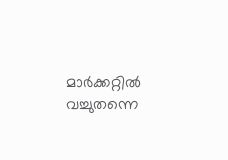മാർക്കറ്റിൽ വച്ചുതന്നെ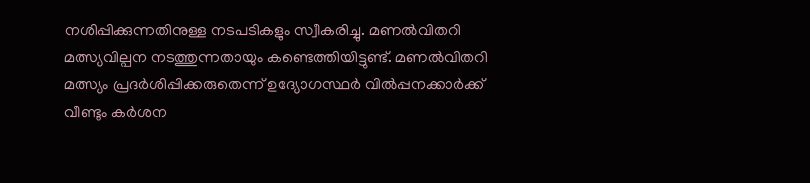നശിപ്പിക്കുന്നതിനുള്ള നടപടികളും സ്വീകരിച്ചു. മണൽവിതറി മത്സ്യവില്പന നടത്തുന്നതായും കണ്ടെത്തിയിട്ടുണ്ട്. മണൽവിതറി മത്സ്യം പ്രദർശിപ്പിക്കരുതെന്ന് ഉദ്യോഗസ്ഥർ വിൽപ്പനക്കാർക്ക് വീണ്ടും കർശന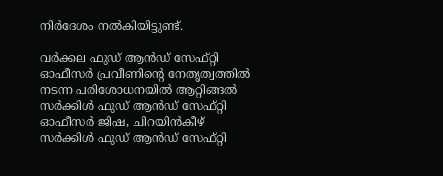നിർദേശം നൽകിയിട്ടുണ്ട്.

വർക്കല ഫുഡ് ആൻഡ് സേഫ്റ്റി ഓഫീസർ പ്രവീണിന്റെ നേതൃത്വത്തിൽ നടന്ന പരിശോധനയിൽ ആറ്റിങ്ങൽ സർക്കിൾ ഫുഡ് ആൻഡ് സേഫ്റ്റി ഓഫീസർ ജിഷ, ചിറയിൻകീഴ് സർക്കിൾ ഫുഡ് ആൻഡ് സേഫ്റ്റി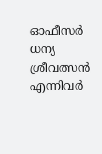ഓഫീസർ ധന്യ ശ്രീവത്സൻ എന്നിവർ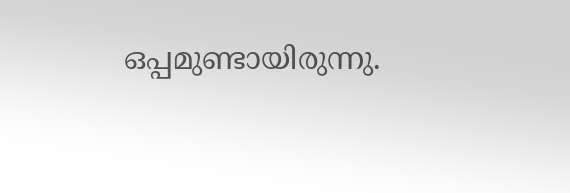ഒപ്പമുണ്ടായിരുന്നു.